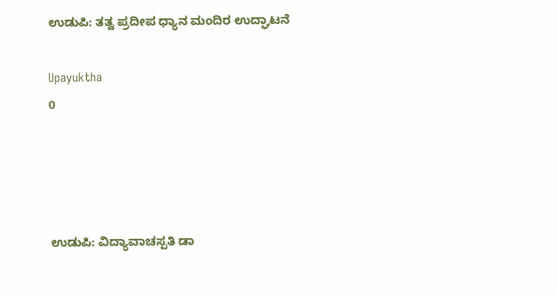ಉಡುಪಿ: ತತ್ವ ಪ್ರದೀಪ ಧ್ಯಾನ ಮಂದಿರ ಉದ್ಘಾಟನೆ

Upayuktha
0




ಉಡುಪಿ: ವಿದ್ಯಾವಾಚಸ್ಪತಿ ಡಾ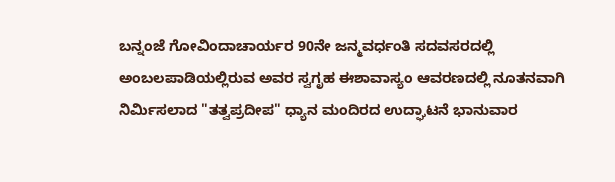ಬನ್ನಂಜೆ ಗೋವಿಂದಾಚಾರ್ಯರ 90ನೇ ಜನ್ಮವರ್ಧಂತಿ ಸದವಸರದಲ್ಲಿ ಅಂಬಲಪಾಡಿಯಲ್ಲಿರುವ ಅವರ ಸ್ವಗೃಹ ಈಶಾವಾಸ್ಯಂ ಆವರಣದಲ್ಲಿ ನೂತನವಾಗಿ ನಿರ್ಮಿಸಲಾದ "ತತ್ವಪ್ರದೀಪ" ಧ್ಯಾನ ಮಂದಿರದ ಉದ್ಘಾಟನೆ ಭಾನುವಾರ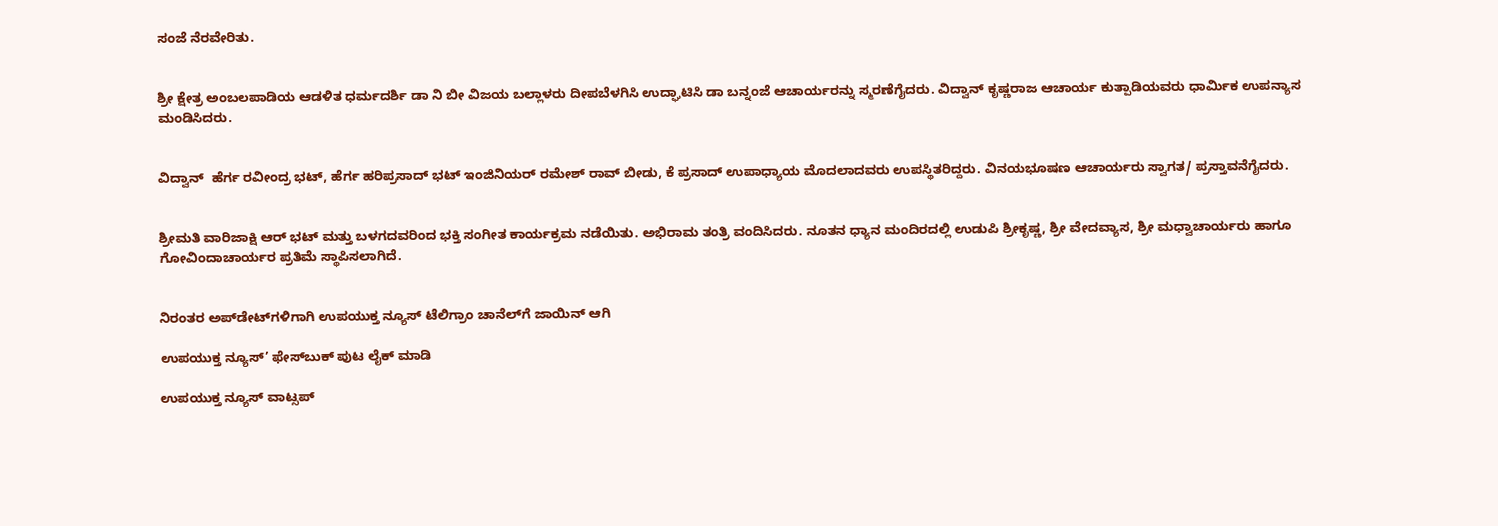ಸಂಜೆ ನೆರವೇರಿತು.


ಶ್ರೀ ಕ್ಷೇತ್ರ ಅಂಬಲಪಾಡಿಯ ಆಡಳಿತ ಧರ್ಮದರ್ಶಿ ಡಾ ನಿ ಬೀ ವಿಜಯ ಬಲ್ಲಾಳರು ದೀಪಬೆಳಗಿಸಿ ಉದ್ಘಾಟಿಸಿ ಡಾ ಬನ್ನಂಜೆ ಆಚಾರ್ಯರನ್ನು ಸ್ಮರಣೆಗೈದರು. ವಿದ್ವಾನ್ ಕೃಷ್ಣರಾಜ‌ ಆಚಾರ್ಯ ಕುತ್ಪಾಡಿಯವರು ಧಾರ್ಮಿಕ ಉಪನ್ಯಾಸ ಮಂಡಿಸಿದರು.


ವಿದ್ವಾನ್  ಹೆರ್ಗ ರವೀಂದ್ರ ಭಟ್, ಹೆರ್ಗ ಹರಿಪ್ರಸಾದ್ ಭಟ್ ಇಂಜಿನಿಯರ್ ರಮೇಶ್ ರಾವ್ ಬೀಡು, ಕೆ ಪ್ರಸಾದ್ ಉಪಾಧ್ಯಾಯ ಮೊದಲಾದವರು ಉಪಸ್ಥಿತರಿದ್ದರು. ವಿನಯಭೂಷಣ ಆಚಾರ್ಯರು ಸ್ವಾಗತ/ ಪ್ರಸ್ತಾವನೆಗೈದರು.


ಶ್ರೀಮತಿ ವಾರಿಜಾಕ್ಷಿ ಆರ್ ಭಟ್ ಮತ್ತು ಬಳಗದವರಿಂದ ಭಕ್ತಿ ಸಂಗೀತ ಕಾರ್ಯಕ್ರಮ ನಡೆಯಿತು. ಅಭಿರಾಮ ತಂತ್ರಿ ವಂದಿಸಿದರು. ನೂತನ‌ ಧ್ಯಾನ ಮಂದಿರದಲ್ಲಿ ಉಡುಪಿ ಶ್ರೀಕೃಷ್ಣ, ಶ್ರೀ ವೇದವ್ಯಾಸ, ಶ್ರೀ ಮಧ್ವಾಚಾರ್ಯರು ಹಾಗೂ ಗೋವಿಂದಾಚಾರ್ಯರ ಪ್ರತಿಮೆ ಸ್ಥಾಪಿಸಲಾಗಿದೆ.


ನಿರಂತರ ಅಪ್‌ಡೇಟ್‌ಗಳಿಗಾಗಿ ಉಪಯುಕ್ತ ನ್ಯೂಸ್‌ ಟೆಲಿಗ್ರಾಂ ಚಾನೆಲ್‌ಗೆ ಜಾಯಿನ್‌ ಆಗಿ

ಉಪಯುಕ್ತ ನ್ಯೂಸ್‌’ ಫೇಸ್‌ಬುಕ್ ಪುಟ ಲೈಕ್ ಮಾಡಿ

ಉಪಯುಕ್ತ ನ್ಯೂಸ್‌ ವಾಟ್ಸಪ್‌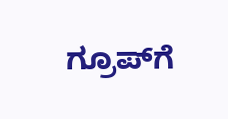ಗ್ರೂಪ್‌ಗೆ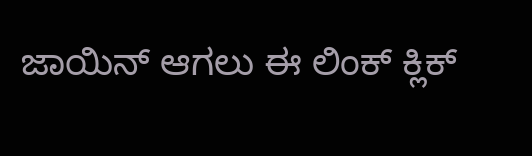ಜಾಯಿನ್ ಆಗಲು ಈ ಲಿಂಕ್ ಕ್ಲಿಕ್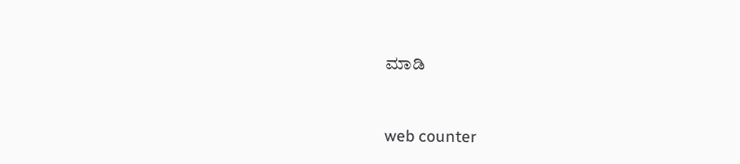ಮಾಡಿ


web counter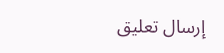إرسال تعليق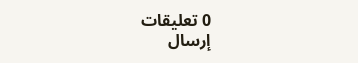0 تعليقات
إرسال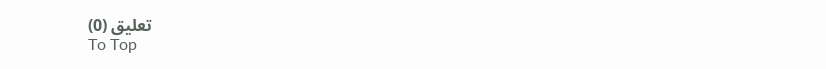تعليق (0)
To Top